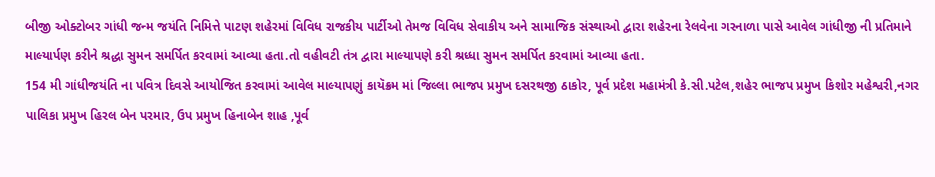બીજી ઓક્ટોબર ગાંધી જન્મ જયંતિ નિમિત્તે પાટણ શહેરમાં વિવિધ રાજકીય પાર્ટીઓ તેમજ વિવિધ સેવાકીય અને સામાજિક સંસ્થાઓ દ્વારા શહેરના રેલવેના ગરનાળા પાસે આવેલ ગાંધીજી ની પ્રતિમાને માલ્યાર્પણ કરીને શ્રદ્ધા સુમન સમર્પિત કરવામાં આવ્યા હતા.તો વહીવટી તંત્ર દ્વારા માલ્યાપણે કરી શ્રધ્ધા સુમન સમર્પિત કરવામાં આવ્યા હતા.
154 મી ગાંધીજયંતિ ના પવિત્ર દિવસે આયોજિત કરવામાં આવેલ માલ્યાપણું કાયૅક્રમ માં જિલ્લા ભાજપ પ્રમુખ દસરથજી ઠાકોર, પૂર્વ પ્રદેશ મહામંત્રી કે.સી.પટેલ,શહેર ભાજપ પ્રમુખ કિશોર મહેશ્વરી,નગર પાલિકા પ્રમુખ હિરલ બેન પરમાર, ઉપ પ્રમુખ હિનાબેન શાહ ,પૂર્વ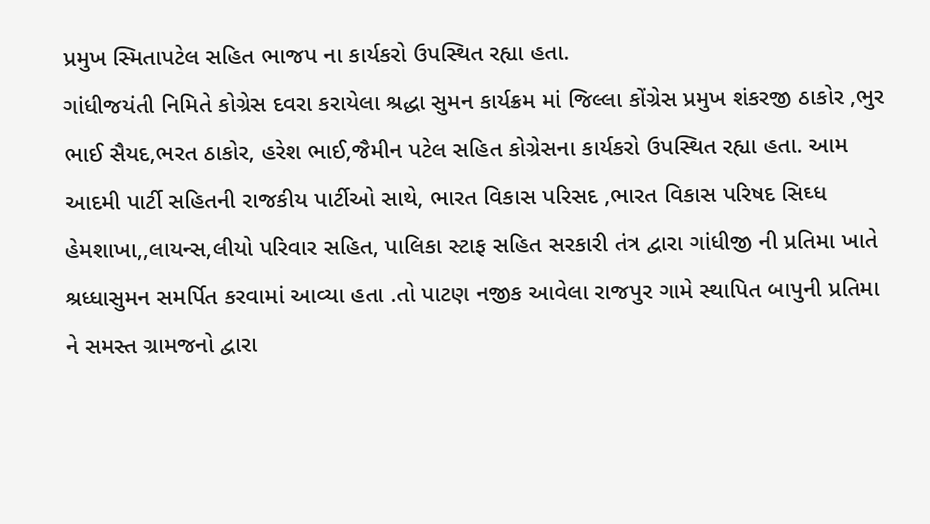પ્રમુખ સ્મિતાપટેલ સહિત ભાજપ ના કાર્યકરો ઉપસ્થિત રહ્યા હતા.
ગાંધીજયંતી નિમિતે કોગ્રેસ દવરા કરાયેલા શ્રદ્ધા સુમન કાર્યક્રમ માં જિલ્લા કોંગ્રેસ પ્રમુખ શંકરજી ઠાકોર ,ભુર ભાઈ સૈયદ,ભરત ઠાકોર, હરેશ ભાઈ,જૈમીન પટેલ સહિત કોગ્રેસના કાર્યકરો ઉપસ્થિત રહ્યા હતા. આમ આદમી પાર્ટી સહિતની રાજકીય પાર્ટીઓ સાથે, ભારત વિકાસ પરિસદ ,ભારત વિકાસ પરિષદ સિઘ્ધ હેમશાખા,,લાયન્સ,લીયો પરિવાર સહિત, પાલિકા સ્ટાફ સહિત સરકારી તંત્ર દ્વારા ગાંધીજી ની પ્રતિમા ખાતે શ્રધ્ધાસુમન સમર્પિત કરવામાં આવ્યા હતા .તો પાટણ નજીક આવેલા રાજપુર ગામે સ્થાપિત બાપુની પ્રતિમા ને સમસ્ત ગ્રામજનો દ્વારા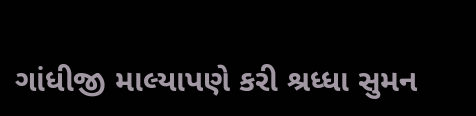ગાંધીજી માલ્યાપણે કરી શ્રધ્ધા સુમન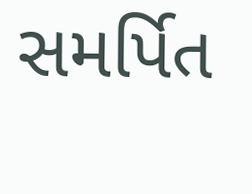સમર્પિત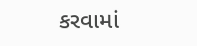કરવામાં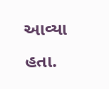આવ્યા હતા.